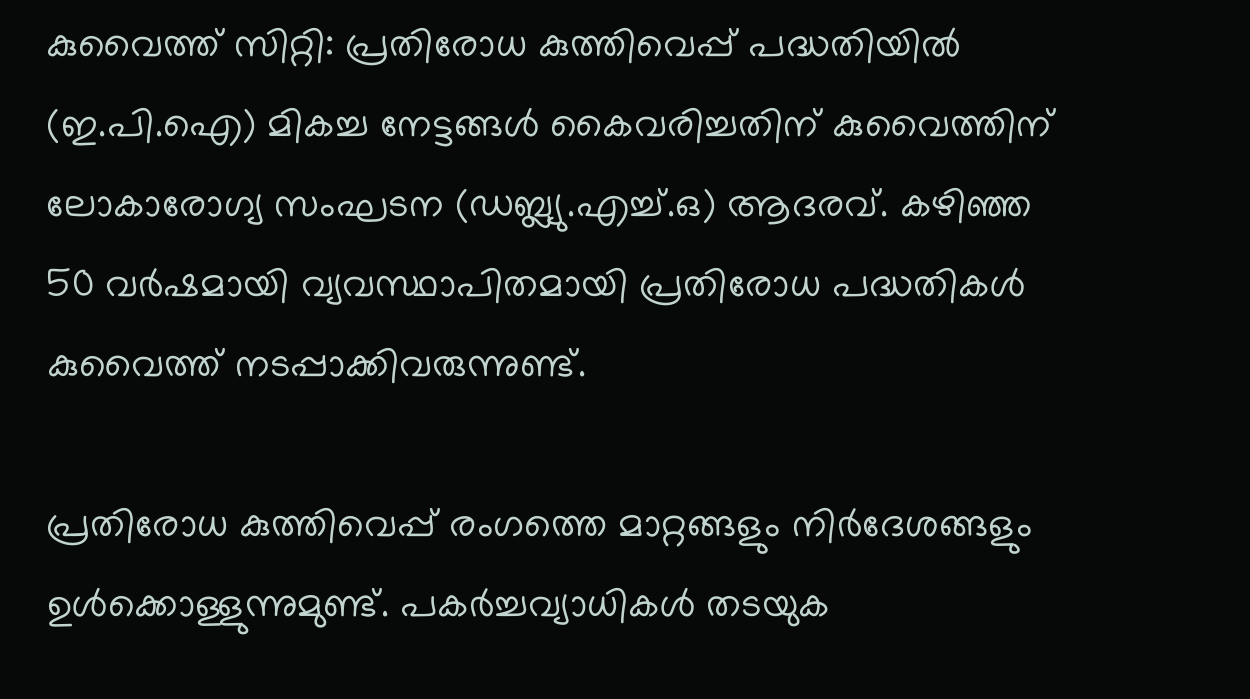കുവൈത്ത് സിറ്റി: പ്രതിരോധ കുത്തിവെപ്പ് പദ്ധതിയിൽ (ഇ.പി.ഐ) മികച്ച നേട്ടങ്ങൾ കൈവരിച്ചതിന് കുവൈത്തിന് ലോകാരോഗ്യ സംഘടന (ഡബ്ല്യു.എച്ച്.ഒ) ആദരവ്. കഴിഞ്ഞ 50 വർഷമായി വ്യവസ്ഥാപിതമായി പ്രതിരോധ പദ്ധതികൾ കുവൈത്ത് നടപ്പാക്കിവരുന്നുണ്ട്.

പ്രതിരോധ കുത്തിവെപ്പ് രംഗത്തെ മാറ്റങ്ങളും നിർദേശങ്ങളും ഉൾക്കൊള്ളുന്നുമുണ്ട്. പകർച്ചവ്യാധികൾ തടയുക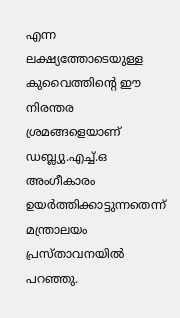എന്ന ലക്ഷ്യത്തോടെയുള്ള കുവൈത്തിന്‍റെ ഈ നിരന്തര ശ്രമങ്ങളെയാണ് ഡബ്ല്യു.എച്ച്.ഒ അംഗീകാരം ഉയർത്തിക്കാട്ടുന്നതെന്ന് മന്ത്രാലയം പ്രസ്താവനയിൽ പറഞ്ഞു.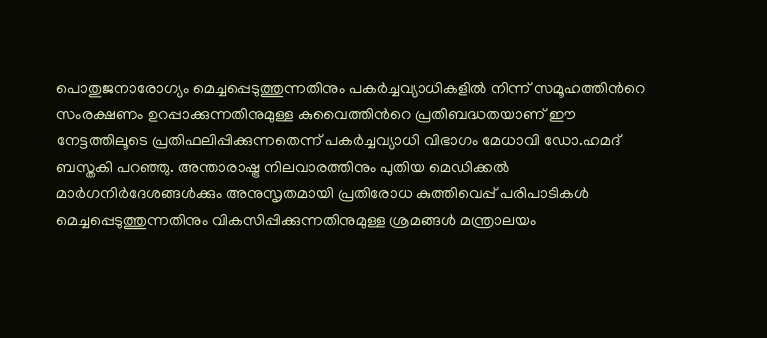പൊതുജനാരോഗ്യം മെച്ചപ്പെടുത്തുന്നതിനും പകർച്ചവ്യാധികളിൽ നിന്ന് സമൂഹത്തിന്‍റെ സംരക്ഷണം ഉറപ്പാക്കുന്നതിനുമുള്ള കുവൈത്തിന്‍റെ പ്രതിബദ്ധതയാണ് ഈ നേട്ടത്തിലൂടെ പ്രതിഫലിപ്പിക്കുന്നതെന്ന് പകർച്ചവ്യാധി വിഭാഗം മേധാവി ഡോ.ഹമദ് ബസ്തകി പറഞ്ഞു. അന്താരാഷ്ട്ര നിലവാരത്തിനും പുതിയ മെഡിക്കൽ മാർഗനിർദേശങ്ങൾക്കും അനുസൃതമായി പ്രതിരോധ കുത്തിവെപ്പ് പരിപാടികൾ മെച്ചപ്പെടുത്തുന്നതിനും വികസിപ്പിക്കുന്നതിനുമുള്ള ശ്രമങ്ങൾ മന്ത്രാലയം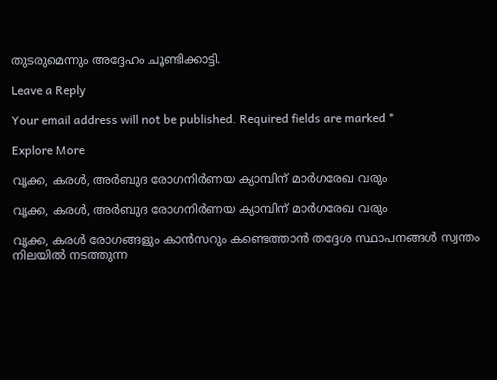തുടരുമെന്നും അദ്ദേഹം ചൂണ്ടിക്കാട്ടി.

Leave a Reply

Your email address will not be published. Required fields are marked *

Explore More

വൃക്ക, കരൾ, അർബുദ രോഗനിർണയ ക്യാമ്പിന് മാർഗരേഖ വരും

വൃക്ക, കരൾ, അർബുദ രോഗനിർണയ ക്യാമ്പിന് മാർഗരേഖ വരും

വൃക്ക, കരൾ രോഗങ്ങളും കാൻസറും കണ്ടെത്താൻ തദ്ദേശ സ്ഥാപനങ്ങൾ സ്വന്തം നിലയിൽ നടത്തുന്ന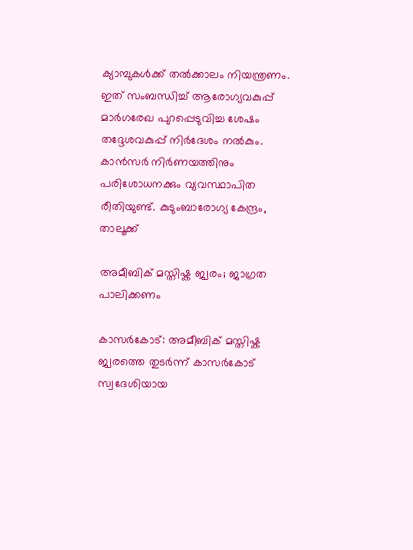ക്യാമ്പുകൾക്ക് തൽക്കാലം നിയന്ത്രണം. ഇത് സംബന്ധിച്ച് ആരോഗ്യവകുപ്പ് മാർഗരേഖ പുറപ്പെടുവിച്ച ശേഷം തദ്ദേശവകുപ്പ് നിർദേശം നൽകും. കാൻസർ നിർണയത്തിനും പരിശോധനക്കും വ്യവസ്ഥാപിത രീതിയുണ്ട്. കുടുംബാരോഗ്യ കേന്ദ്രം, താലൂക്ക്

അമീബിക് മസ്തിഷ്ക ജ്വരം; ജാഗ്രത പാലിക്കണം

കാസർകോട്: അമീബിക് മസ്തിഷ്ക ജ്വരത്തെ തുടർന്ന് കാസർകോട് സ്വദേശിയായ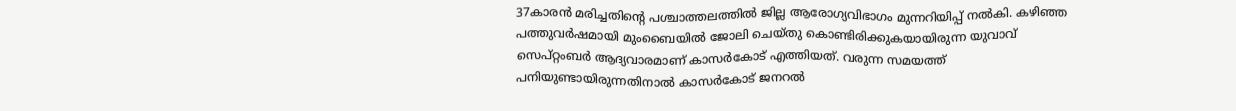37കാരൻ മരിച്ചതിന്റെ പശ്ചാത്തലത്തിൽ ജില്ല ആരോഗ്യവിഭാഗം മുന്നറിയിപ്പ് നൽകി. കഴിഞ്ഞ പത്തുവർഷമായി മുംബൈയിൽ ജോലി ചെയ്തു കൊണ്ടിരിക്കുകയായിരുന്ന യുവാവ് സെപ്റ്റംബർ ആദ്യവാരമാണ് കാസർകോട് എത്തിയത്. വരുന്ന സമയത്ത് പനിയുണ്ടായിരുന്നതിനാൽ കാസർകോട് ജനറൽ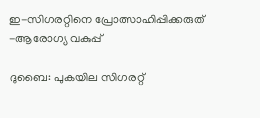ഇ-സിഗരറ്റിനെ പ്രോത്സാഹിപ്പിക്കരുത് -ആരോഗ്യ വകുപ്പ്

ദുബൈ: പുകയില സിഗരറ്റ്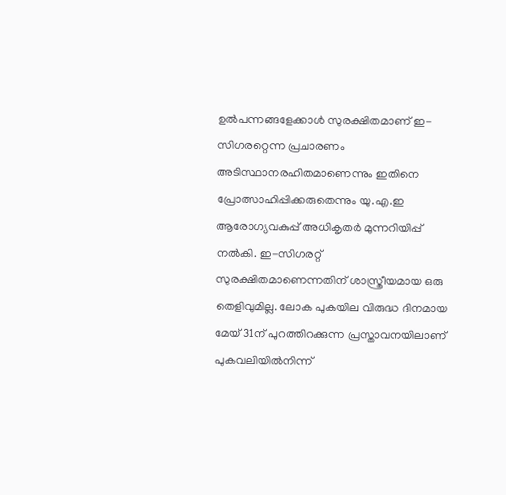ഉൽപന്നങ്ങളേക്കാൾ സുരക്ഷിതമാണ് ഇ-സിഗരറ്റെന്ന പ്രചാരണം അടിസ്ഥാനരഹിതമാണെന്നും ഇതിനെ പ്രോത്സാഹിപ്പിക്കരുതെന്നും യു.എ.ഇ ആരോഗ്യവകുപ്പ് അധികൃതർ മുന്നറിയിപ്പ് നൽകി. ഇ-സിഗരറ്റ് സുരക്ഷിതമാണെന്നതിന് ശാസ്ത്രീയമായ ഒരു തെളിവുമില്ല. ലോക പുകയില വിരുദ്ധ ദിനമായ മേയ് 31ന് പുറത്തിറക്കുന്ന പ്രസ്താവനയിലാണ് പുകവലിയിൽനിന്ന്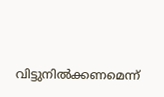വിട്ടുനിൽക്കണമെന്ന്